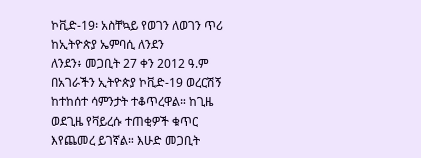ኮቪድ-19፡ አስቸኳይ የወገን ለወገን ጥሪ ከኢትዮጵያ ኤምባሲ ለንደን
ለንደን፥ መጋቢት 27 ቀን 2012 ዓ.ም
በአገራችን ኢትዮጵያ ኮቪድ-19 ወረርሽኝ ከተከሰተ ሳምንታት ተቆጥረዋል። ከጊዜ ወደጊዜ የቫይረሱ ተጠቂዎች ቁጥር እየጨመረ ይገኛል። እሁድ መጋቢት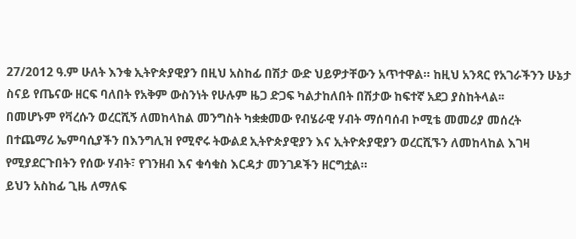27/2012 ዓ.ም ሁለት እንቁ ኢትዮጵያዊያን በዚህ አስከፊ በሽታ ውድ ህይዎታቸውን አጥተዋል። ከዚህ አንጻር የአገራችንን ሁኔታ ስናይ የጤናው ዘርፍ ባለበት የአቅም ውስንነት የሁሉም ዜጋ ድጋፍ ካልታከለበት በሽታው ከፍተኛ አደጋ ያስከትላል፡፡
በመሆኑም የቫረሱን ወረርሺኝ ለመከላከል መንግስት ካቋቋመው የብሄራዊ ሃብት ማሰባሰብ ኮሚቴ መመሪያ መሰረት በተጨማሪ ኤምባሲያችን በእንግሊዝ የሚኖሩ ትውልደ ኢትዮጵያዊያን እና ኢትዮጵያዊያን ወረርሺኙን ለመከላከል እገዛ የሚያደርጉበትን የሰው ሃብት፣ የገንዘብ እና ቁሳቁስ እርዳታ መንገዶችን ዘርግቷል።
ይህን አስከፊ ጊዜ ለማለፍ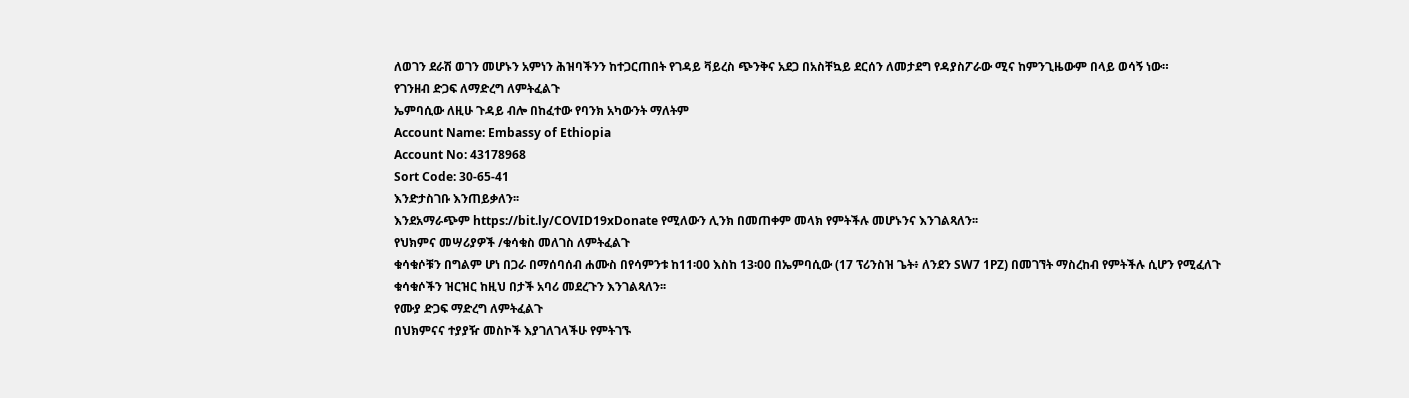ለወገን ደራሽ ወገን መሆኑን አምነን ሕዝባችንን ከተጋርጠበት የገዳይ ቫይረስ ጭንቅና አደጋ በአስቸኳይ ደርሰን ለመታደግ የዳያስፖራው ሚና ከምንጊዜውም በላይ ወሳኝ ነው።
የገንዘብ ድጋፍ ለማድረግ ለምትፈልጉ
ኤምባሲው ለዚሁ ጉዳይ ብሎ በከፈተው የባንክ አካውንት ማለትም
Account Name: Embassy of Ethiopia
Account No: 43178968
Sort Code: 30-65-41
እንድታስገቡ እንጠይቃለን፡፡
እንደአማራጭም https://bit.ly/COVID19xDonate የሚለውን ሊንክ በመጠቀም መላክ የምትችሉ መሆኑንና እንገልጻለን፡፡
የህክምና መሣሪያዎች /ቁሳቁስ መለገስ ለምትፈልጉ
ቁሳቁሶቹን በግልም ሆነ በጋራ በማሰባሰብ ሐሙስ በየሳምንቱ ከ11፡00 እስከ 13፡00 በኤምባሲው (17 ፕሪንስዝ ጌት፥ ለንደን SW7 1PZ) በመገኘት ማስረከብ የምትችሉ ሲሆን የሚፈለጉ ቁሳቁሶችን ዝርዝር ከዚህ በታች አባሪ መደረጉን እንገልጻለን፡፡
የሙያ ድጋፍ ማድረግ ለምትፈልጉ
በህክምናና ተያያዥ መስኮች እያገለገላችሁ የምትገኙ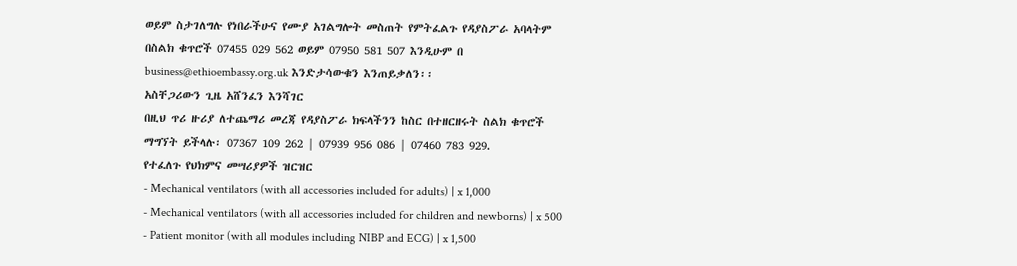ወይም ስታገለግሉ የነበራችሁና የሙያ አገልግሎት መስጠት የምትፈልጉ የዳያስፖራ አባላትም በስልክ ቁጥሮች 07455 029 562 ወይም 07950 581 507 እንዲሁም በ business@ethioembassy.org.uk እንድታሳውቁን እንጠይቃለን፡፡
አስቸጋሪውን ጊዜ አሸንፈን እንሻገር
በዚህ ጥሪ ዙሪያ ለተጨማሪ መረጃ የዳያስፖራ ክፍላችንን ከስር በተዘርዘሩት ስልክ ቁጥሮች ማግኘት ይችላሉ፡ 07367 109 262 | 07939 956 086 | 07460 783 929.
የተፈለጉ የህክምና መሣሪያዎች ዝርዝር
- Mechanical ventilators (with all accessories included for adults) | x 1,000
- Mechanical ventilators (with all accessories included for children and newborns) | x 500
- Patient monitor (with all modules including NIBP and ECG) | x 1,500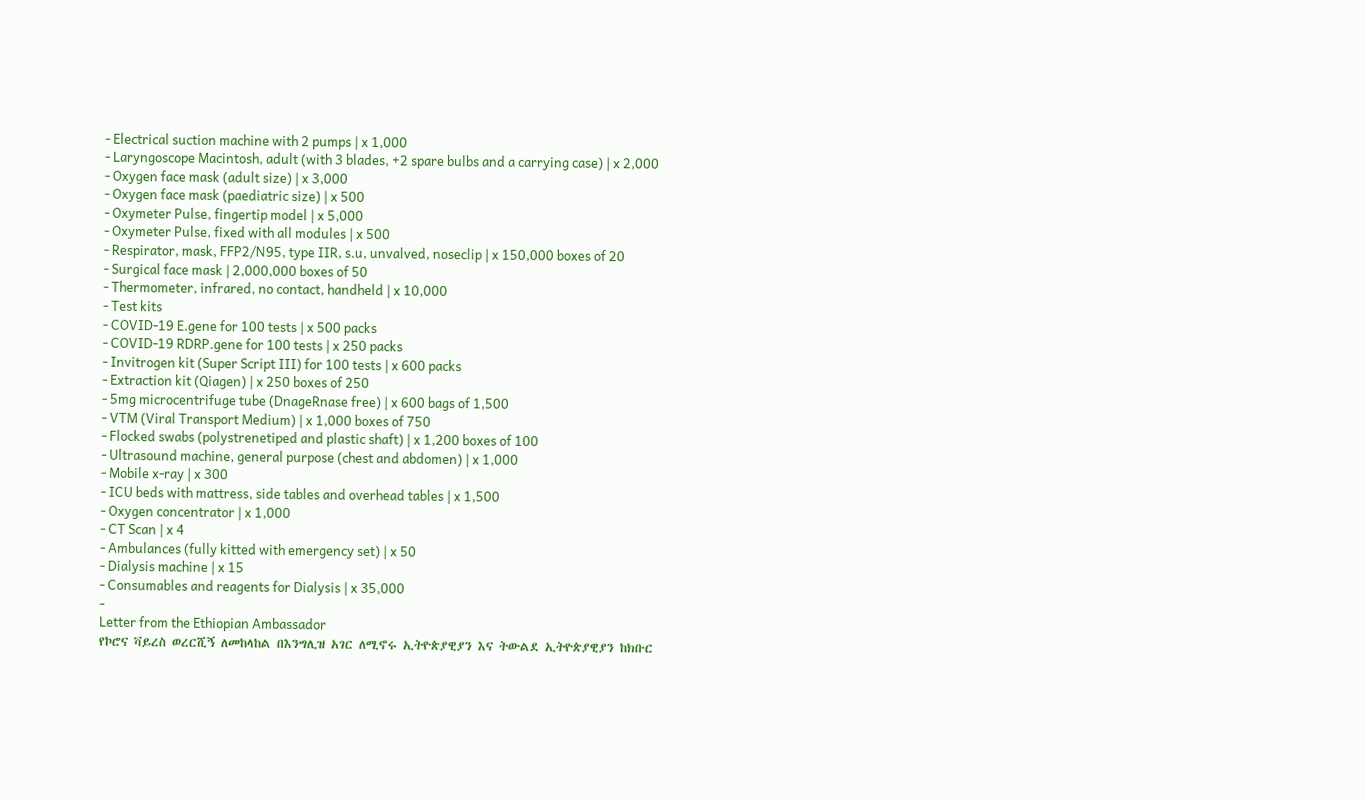- Electrical suction machine with 2 pumps | x 1,000
- Laryngoscope Macintosh, adult (with 3 blades, +2 spare bulbs and a carrying case) | x 2,000
- Oxygen face mask (adult size) | x 3,000
- Oxygen face mask (paediatric size) | x 500
- Oxymeter Pulse, fingertip model | x 5,000
- Oxymeter Pulse, fixed with all modules | x 500
- Respirator, mask, FFP2/N95, type IIR, s.u, unvalved, noseclip | x 150,000 boxes of 20
- Surgical face mask | 2,000,000 boxes of 50
- Thermometer, infrared, no contact, handheld | x 10,000
- Test kits
- COVID-19 E.gene for 100 tests | x 500 packs
- COVID-19 RDRP.gene for 100 tests | x 250 packs
- Invitrogen kit (Super Script III) for 100 tests | x 600 packs
- Extraction kit (Qiagen) | x 250 boxes of 250
- 5mg microcentrifuge tube (DnageRnase free) | x 600 bags of 1,500
- VTM (Viral Transport Medium) | x 1,000 boxes of 750
- Flocked swabs (polystrenetiped and plastic shaft) | x 1,200 boxes of 100
- Ultrasound machine, general purpose (chest and abdomen) | x 1,000
- Mobile x-ray | x 300
- ICU beds with mattress, side tables and overhead tables | x 1,500
- Oxygen concentrator | x 1,000
- CT Scan | x 4
- Ambulances (fully kitted with emergency set) | x 50
- Dialysis machine | x 15
- Consumables and reagents for Dialysis | x 35,000
-
Letter from the Ethiopian Ambassador
የኮሮና ቫይረስ ወረርሺኝ ለመከላከል በእንግሊዝ አገር ለሚኖሩ ኢትዮጵያዊያን እና ትውልደ ኢትዮጵያዊያን ከክቡር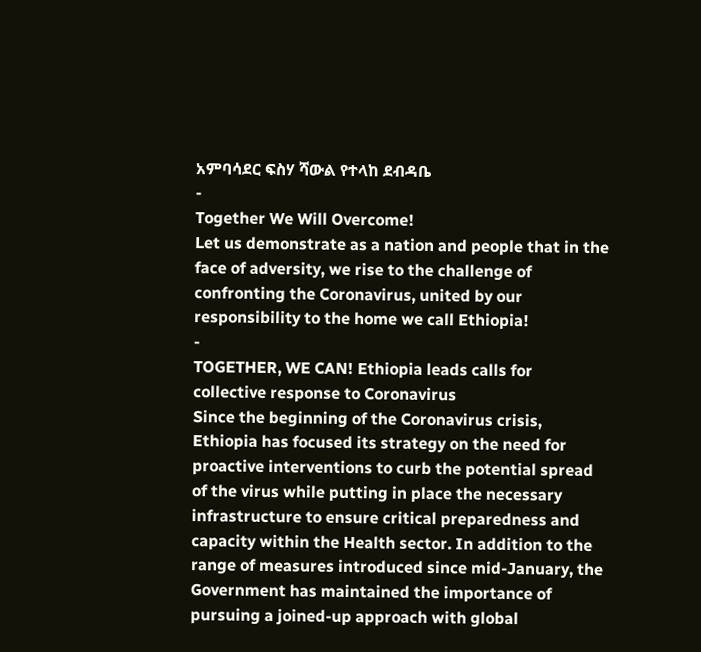አምባሳደር ፍስሃ ሻውል የተላከ ደብዳቤ
-
Together We Will Overcome!
Let us demonstrate as a nation and people that in the face of adversity, we rise to the challenge of confronting the Coronavirus, united by our responsibility to the home we call Ethiopia!
-
TOGETHER, WE CAN! Ethiopia leads calls for collective response to Coronavirus
Since the beginning of the Coronavirus crisis, Ethiopia has focused its strategy on the need for proactive interventions to curb the potential spread of the virus while putting in place the necessary infrastructure to ensure critical preparedness and capacity within the Health sector. In addition to the range of measures introduced since mid-January, the Government has maintained the importance of pursuing a joined-up approach with global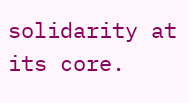solidarity at its core.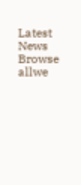Latest News
Browse allwe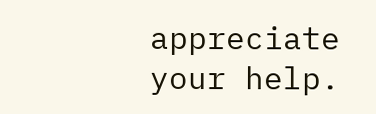appreciate your help.